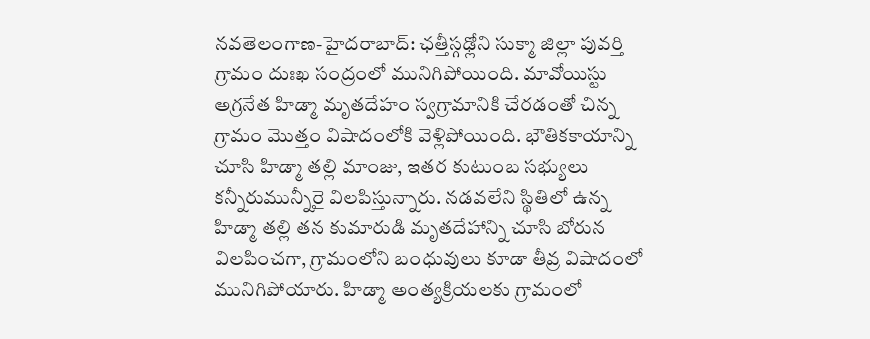నవతెలంగాణ-హైదరాబాద్: ఛత్తీస్గఢ్లోని సుక్మా జిల్లా పువర్తి గ్రామం దుఃఖ సంద్రంలో మునిగిపోయింది. మావోయిస్టు అగ్రనేత హిడ్మా మృతదేహం స్వగ్రామానికి చేరడంతో చిన్న గ్రామం మొత్తం విషాదంలోకి వెళ్లిపోయింది. భౌతికకాయాన్ని చూసి హిడ్మా తల్లి మాంజు, ఇతర కుటుంబ సభ్యులు కన్నీరుమున్నీరై విలపిస్తున్నారు. నడవలేని స్థితిలో ఉన్న హిడ్మా తల్లి తన కుమారుడి మృతదేహాన్ని చూసి బోరున విలపించగా, గ్రామంలోని బంధువులు కూడా తీవ్ర విషాదంలో మునిగిపోయారు. హిడ్మా అంత్యక్రియలకు గ్రామంలో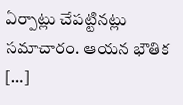ఏర్పాట్లు చేపట్టినట్లు సమాచారం. ఆయన భౌతిక […]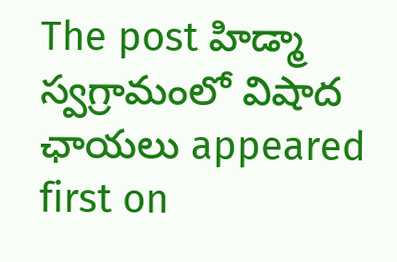The post హిడ్మా స్వగ్రామంలో విషాద ఛాయలు appeared first on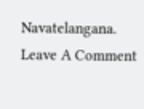Navatelangana.
Leave A Comment